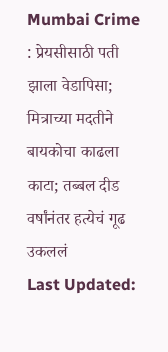Mumbai Crime : प्रेयसीसाठी पती झाला वेडापिसा; मित्राच्या मदतीने बायकोचा काढला काटा; तब्बल दीड वर्षांनंतर हत्येचं गूढ उकललं
Last Updated: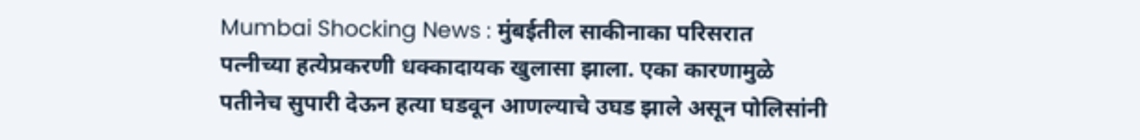Mumbai Shocking News : मुंबईतील साकीनाका परिसरात पत्नीच्या हत्येप्रकरणी धक्कादायक खुलासा झाला. एका कारणामुळे पतीनेच सुपारी देऊन हत्या घडवून आणल्याचे उघड झाले असून पोलिसांनी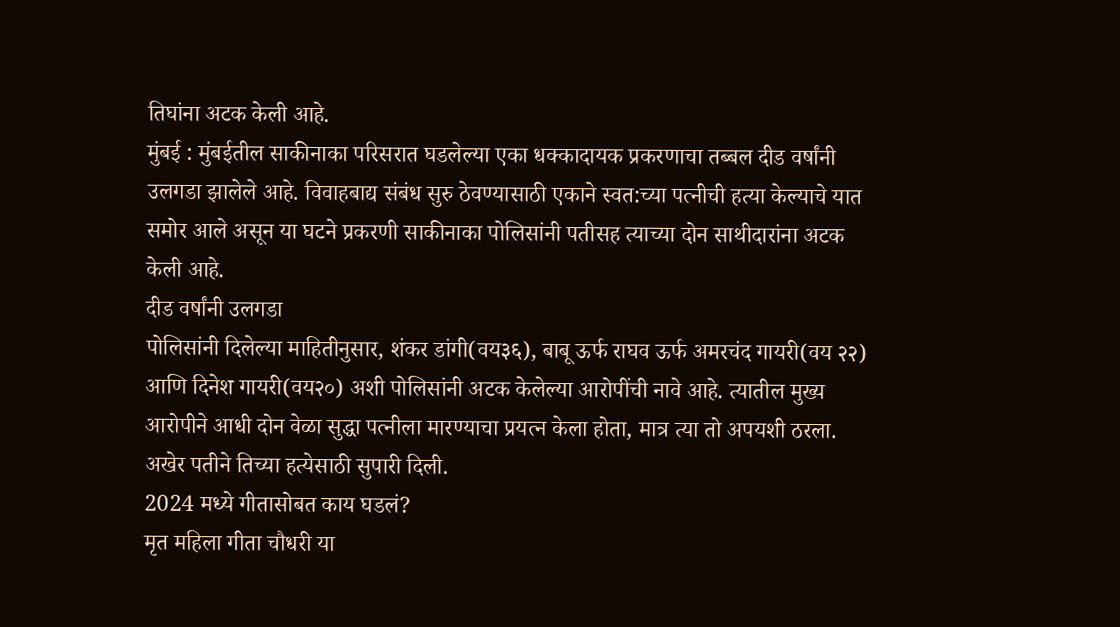तिघांना अटक केली आहे.
मुंबई : मुंबईतील साकीनाका परिसरात घडलेल्या एका धक्कादायक प्रकरणाचा तब्बल दीड वर्षांनी उलगडा झालेले आहे. विवाहबाद्य संबंध सुरु ठेवण्यासाठी एकाने स्वत:च्या पत्नीची हत्या केल्याचे यात समोर आले असून या घटने प्रकरणी साकीनाका पोलिसांनी पतीसह त्याच्या दोन साथीदारांना अटक केली आहे.
दीड वर्षांनी उलगडा
पोलिसांनी दिलेल्या माहितीनुसार, शंकर डांगी(वय३६), बाबू ऊर्फ राघव ऊर्फ अमरचंद गायरी(वय २२) आणि दिनेश गायरी(वय२०) अशी पोलिसांनी अटक केलेल्या आरोपींची नावे आहे. त्यातील मुख्य आरोपीने आधी दोन वेळा सुद्धा पत्नीला मारण्याचा प्रयत्न केला होता, मात्र त्या तो अपयशी ठरला. अखेर पतीने तिच्या हत्येसाठी सुपारी दिली.
2024 मध्ये गीतासोबत काय घडलं?
मृत महिला गीता चौधरी या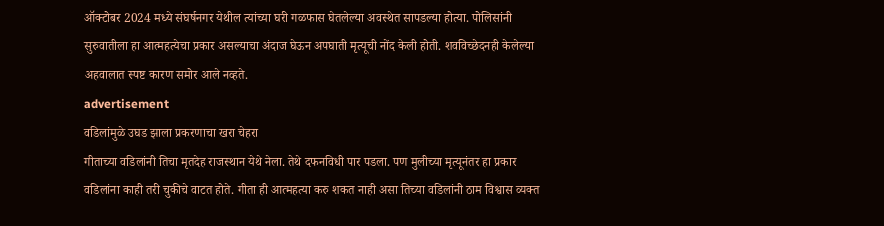ऑक्टोबर 2024 मध्ये संघर्षनगर येथील त्यांच्या घरी गळफास घेतलेल्या अवस्थेत सापडल्या होत्या. पोलिसांनी सुरुवातीला हा आत्महत्येचा प्रकार असल्याचा अंदाज घेऊन अपघाती मृत्यूची नोंद केली होती. शवविच्छेदनही केलेल्या अहवालात स्पष्ट कारण समोर आले नव्हते.
advertisement
वडिलांमुळे उघड झाला प्रकरणाचा खरा चेहरा
गीताच्या वडिलांनी तिचा मृतदेह राजस्थान येथे नेला. तेथे दफनविधी पार पडला. पण मुलीच्या मृत्यूनंतर हा प्रकार वडिलांना काही तरी चुकीचे वाटत होते. गीता ही आत्महत्या करु शकत नाही असा तिच्या वडिलांनी ठाम विश्वास व्यक्त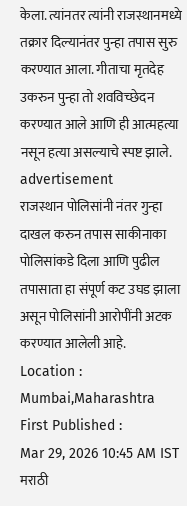केला. त्यांनतर त्यांनी राजस्थानमध्ये तक्रार दिल्यानंतर पुन्हा तपास सुरु करण्यात आला. गीताचा मृतदेह उकरुन पुन्हा तो शवविच्छेदन करण्यात आले आणि ही आत्महत्या नसून हत्या असल्याचे स्पष्ट झाले.
advertisement
राजस्थान पोलिसांनी नंतर गुन्हा दाखल करुन तपास साकीनाका पोलिसांकडे दिला आणि पुढील तपासाता हा संपूर्ण कट उघड झाला असून पोलिसांनी आरोपींनी अटक करण्यात आलेली आहे.
Location :
Mumbai,Maharashtra
First Published :
Mar 29, 2026 10:45 AM IST
मराठी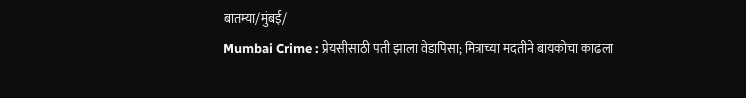बातम्या/मुंबई/
Mumbai Crime : प्रेयसीसाठी पती झाला वेडापिसा; मित्राच्या मदतीने बायकोचा काढला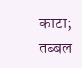काटा; तब्बल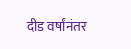दीड वर्षांनंतर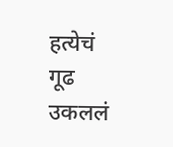हत्येचं गूढ उकललं